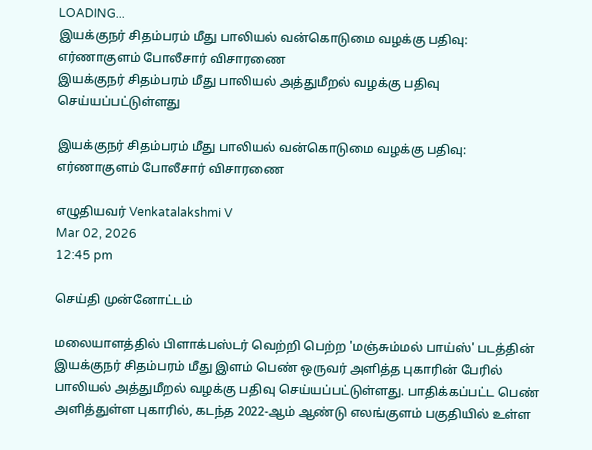LOADING...
இயக்குநர் சிதம்பரம் மீது பாலியல் வன்கொடுமை வழக்கு பதிவு: எர்ணாகுளம் போலீசார் விசாரணை
இயக்குநர் சிதம்பரம் மீது பாலியல் அத்துமீறல் வழக்கு பதிவு செய்யப்பட்டுள்ளது

இயக்குநர் சிதம்பரம் மீது பாலியல் வன்கொடுமை வழக்கு பதிவு: எர்ணாகுளம் போலீசார் விசாரணை

எழுதியவர் Venkatalakshmi V
Mar 02, 2026
12:45 pm

செய்தி முன்னோட்டம்

மலையாளத்தில் பிளாக்பஸ்டர் வெற்றி பெற்ற 'மஞ்சும்மல் பாய்ஸ்' படத்தின் இயக்குநர் சிதம்பரம் மீது இளம் பெண் ஒருவர் அளித்த புகாரின் பேரில் பாலியல் அத்துமீறல் வழக்கு பதிவு செய்யப்பட்டுள்ளது. பாதிக்கப்பட்ட பெண் அளித்துள்ள புகாரில், கடந்த 2022-ஆம் ஆண்டு எலங்குளம் பகுதியில் உள்ள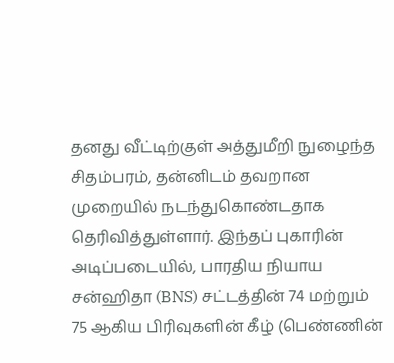தனது வீட்டிற்குள் அத்துமீறி நுழைந்த சிதம்பரம், தன்னிடம் தவறான முறையில் நடந்துகொண்டதாக தெரிவித்துள்ளார். இந்தப் புகாரின் அடிப்படையில், பாரதிய நியாய சன்ஹிதா (BNS) சட்டத்தின் 74 மற்றும் 75 ஆகிய பிரிவுகளின் கீழ் (பெண்ணின்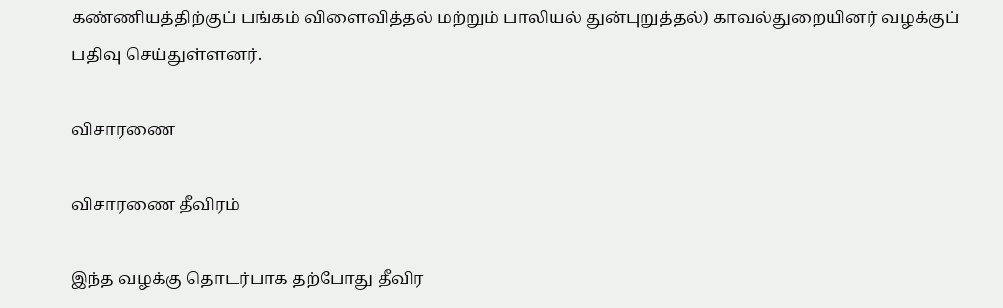கண்ணியத்திற்குப் பங்கம் விளைவித்தல் மற்றும் பாலியல் துன்புறுத்தல்) காவல்துறையினர் வழக்குப் பதிவு செய்துள்ளனர்.

விசாரணை

விசாரணை தீவிரம்

இந்த வழக்கு தொடர்பாக தற்போது தீவிர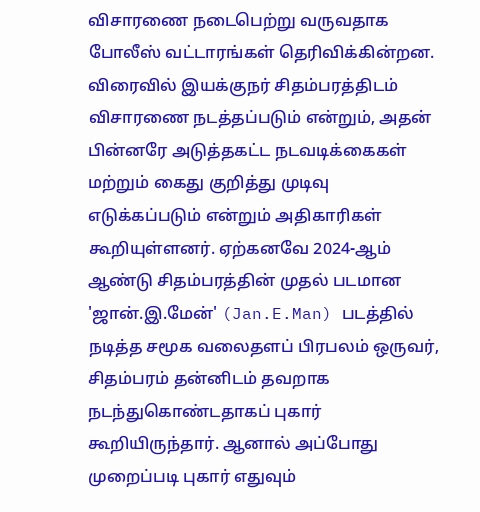விசாரணை நடைபெற்று வருவதாக போலீஸ் வட்டாரங்கள் தெரிவிக்கின்றன. விரைவில் இயக்குநர் சிதம்பரத்திடம் விசாரணை நடத்தப்படும் என்றும், அதன் பின்னரே அடுத்தகட்ட நடவடிக்கைகள் மற்றும் கைது குறித்து முடிவு எடுக்கப்படும் என்றும் அதிகாரிகள் கூறியுள்ளனர். ஏற்கனவே 2024-ஆம் ஆண்டு சிதம்பரத்தின் முதல் படமான 'ஜான்.இ.மேன்' (Jan.E.Man) படத்தில் நடித்த சமூக வலைதளப் பிரபலம் ஒருவர், சிதம்பரம் தன்னிடம் தவறாக நடந்துகொண்டதாகப் புகார் கூறியிருந்தார். ஆனால் அப்போது முறைப்படி புகார் எதுவும்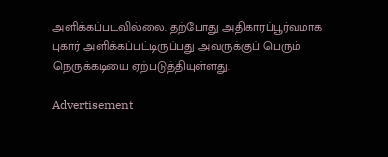அளிக்கப்படவில்லை. தற்போது அதிகாரப்பூர்வமாக புகார் அளிக்கப்பட்டிருப்பது அவருக்குப் பெரும் நெருக்கடியை ஏற்படுத்தியுள்ளது.

Advertisement